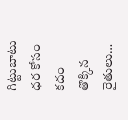గిట్టుబాటు ధర కోసం కదం తొక్కిన రైతులు…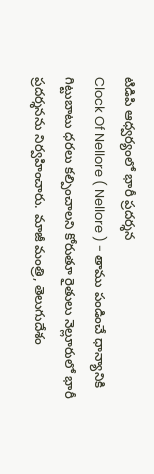టిడిపి ఆధ్వర్యంలో భారీ ప్రదర్శన
Clock Of Nellore ( Nellore ) - తాము పండించే ధాన్యానికి గిట్టుబాటు ధరలు కల్పించాలని కోరుతూ రైతులు నెల్లూరులో భారీ ప్రదర్శనను నిర్వహించారు. మాజీ మంత్రి, తెలుగుదేశం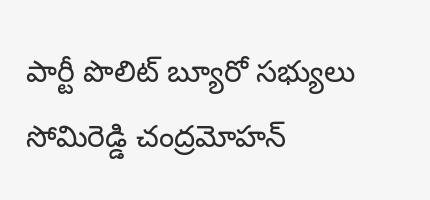పార్టీ పొలిట్ బ్యూరో సభ్యులు సోమిరెడ్డి చంద్రమోహన్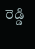రెడ్డి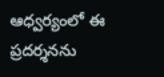ఆధ్వర్యంలో ఈ ప్రదర్శనను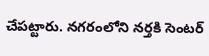చేపట్టారు. నగరంలోని నర్తకి సెంటర్